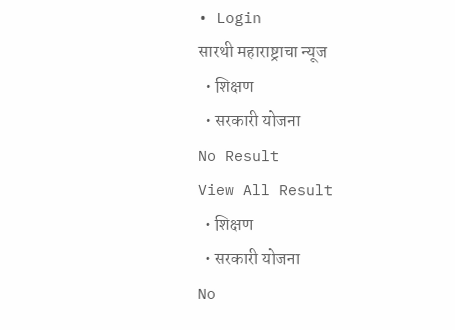• Login
सारथी महाराष्ट्राचा न्यूज
  • शिक्षण
  • सरकारी योजना
No Result
View All Result
  • शिक्षण
  • सरकारी योजना
No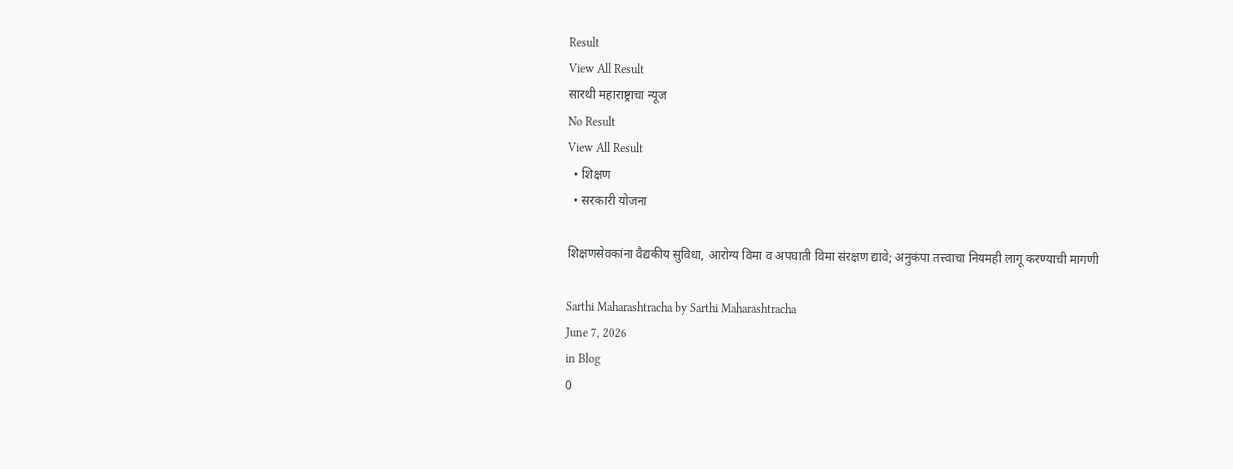Result
View All Result
सारथी महाराष्ट्राचा न्यूज
No Result
View All Result
  • शिक्षण
  • सरकारी योजना

शिक्षणसेवकांना वैद्यकीय सुविधा, आरोग्य विमा व अपघाती विमा संरक्षण द्यावे; अनुकंपा तत्त्वाचा नियमही लागू करण्याची मागणी

Sarthi Maharashtracha by Sarthi Maharashtracha
June 7, 2026
in Blog
0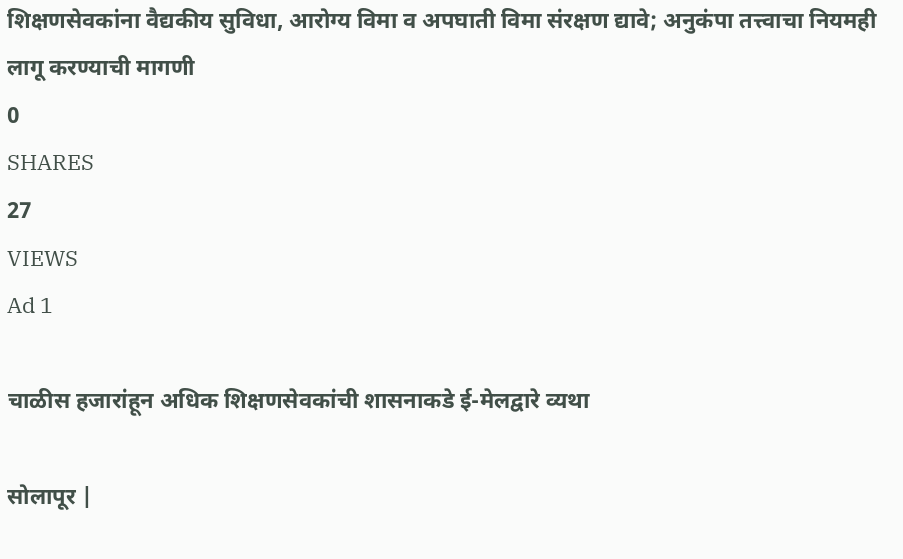शिक्षणसेवकांना वैद्यकीय सुविधा, आरोग्य विमा व अपघाती विमा संरक्षण द्यावे; अनुकंपा तत्त्वाचा नियमही लागू करण्याची मागणी
0
SHARES
27
VIEWS
Ad 1

चाळीस हजारांहून अधिक शिक्षणसेवकांची शासनाकडे ई-मेलद्वारे व्यथा

सोलापूर |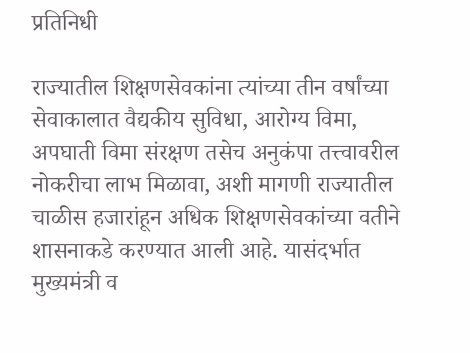प्रतिनिधी

राज्यातील शिक्षणसेवकांना त्यांच्या तीन वर्षांच्या सेवाकालात वैद्यकीय सुविधा, आरोग्य विमा, अपघाती विमा संरक्षण तसेच अनुकंपा तत्त्वावरील नोकरीचा लाभ मिळावा, अशी मागणी राज्यातील चाळीस हजारांहून अधिक शिक्षणसेवकांच्या वतीने शासनाकडे करण्यात आली आहे. यासंदर्भात मुख्यमंत्री व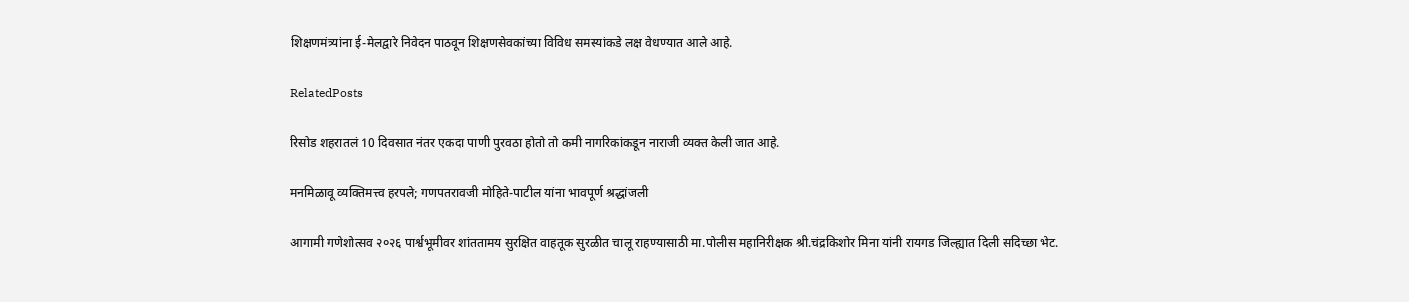शिक्षणमंत्र्यांना ई-मेलद्वारे निवेदन पाठवून शिक्षणसेवकांच्या विविध समस्यांकडे लक्ष वेधण्यात आले आहे.

RelatedPosts

रिसोड शहरातलं 10 दिवसात नंतर एकदा पाणी पुरवठा होतो तो कमी नागरिकांकडून नाराजी व्यक्त केली जात आहे.

मनमिळावू व्यक्तिमत्त्व हरपले; गणपतरावजी मोहिते-पाटील यांना भावपूर्ण श्रद्धांजली

आगामी गणेशोत्सव २०२६ पार्श्वभूमीवर शांततामय सुरक्षित वाहतूक सुरळीत चालू राहण्यासाठी मा.पोलीस महानिरीक्षक श्री.चंद्रकिशोर मिना यांनी रायगड जिल्ह्यात दिली सदिच्छा भेट.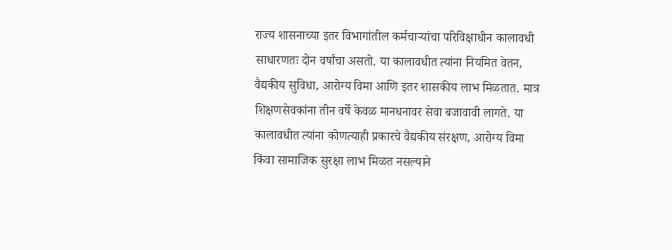राज्य शासनाच्या इतर विभागांतील कर्मचाऱ्यांचा परिविक्षाधीन कालावधी साधारणतः दोन वर्षांचा असतो. या कालावधीत त्यांना नियमित वेतन, वैद्यकीय सुविधा, आरोग्य विमा आणि इतर शासकीय लाभ मिळतात. मात्र शिक्षणसेवकांना तीन वर्षे केवळ मानधनावर सेवा बजावावी लागते. या कालावधीत त्यांना कोणत्याही प्रकारचे वैद्यकीय संरक्षण, आरोग्य विमा किंवा सामाजिक सुरक्षा लाभ मिळत नसल्याने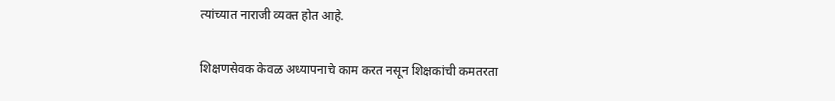त्यांच्यात नाराजी व्यक्त होत आहे.

शिक्षणसेवक केवळ अध्यापनाचे काम करत नसून शिक्षकांची कमतरता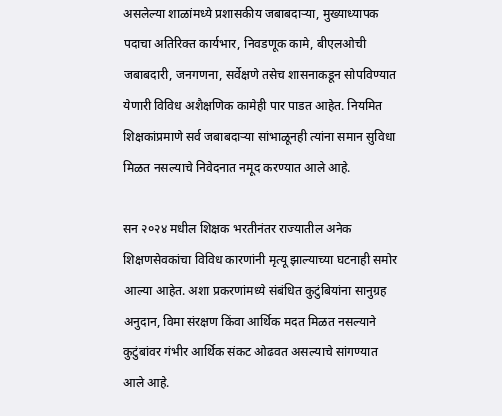असलेल्या शाळांमध्ये प्रशासकीय जबाबदाऱ्या, मुख्याध्यापक पदाचा अतिरिक्त कार्यभार, निवडणूक कामे, बीएलओची जबाबदारी, जनगणना, सर्वेक्षणे तसेच शासनाकडून सोपविण्यात येणारी विविध अशैक्षणिक कामेही पार पाडत आहेत. नियमित शिक्षकांप्रमाणे सर्व जबाबदाऱ्या सांभाळूनही त्यांना समान सुविधा मिळत नसल्याचे निवेदनात नमूद करण्यात आले आहे.

सन २०२४ मधील शिक्षक भरतीनंतर राज्यातील अनेक शिक्षणसेवकांचा विविध कारणांनी मृत्यू झाल्याच्या घटनाही समोर आल्या आहेत. अशा प्रकरणांमध्ये संबंधित कुटुंबियांना सानुग्रह अनुदान, विमा संरक्षण किंवा आर्थिक मदत मिळत नसल्याने कुटुंबांवर गंभीर आर्थिक संकट ओढवत असल्याचे सांगण्यात आले आहे.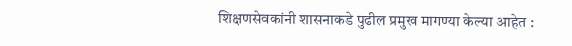शिक्षणसेवकांनी शासनाकडे पुढील प्रमुख मागण्या केल्या आहेत :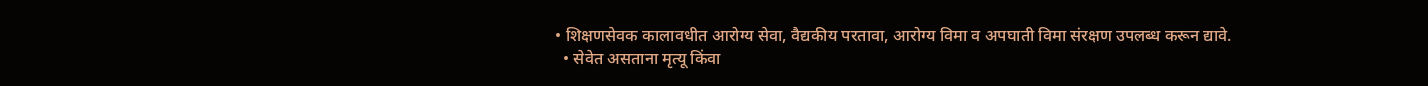• शिक्षणसेवक कालावधीत आरोग्य सेवा, वैद्यकीय परतावा, आरोग्य विमा व अपघाती विमा संरक्षण उपलब्ध करून द्यावे.
  • सेवेत असताना मृत्यू किंवा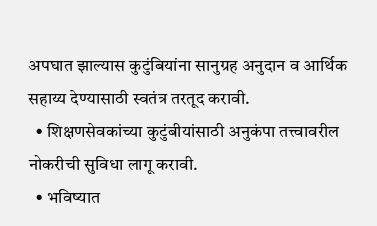अपघात झाल्यास कुटुंबियांना सानुग्रह अनुदान व आर्थिक सहाय्य देण्यासाठी स्वतंत्र तरतूद करावी.
  • शिक्षणसेवकांच्या कुटुंबीयांसाठी अनुकंपा तत्त्वावरील नोकरीची सुविधा लागू करावी.
  • भविष्यात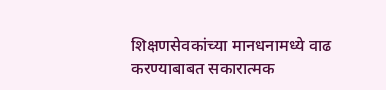शिक्षणसेवकांच्या मानधनामध्ये वाढ करण्याबाबत सकारात्मक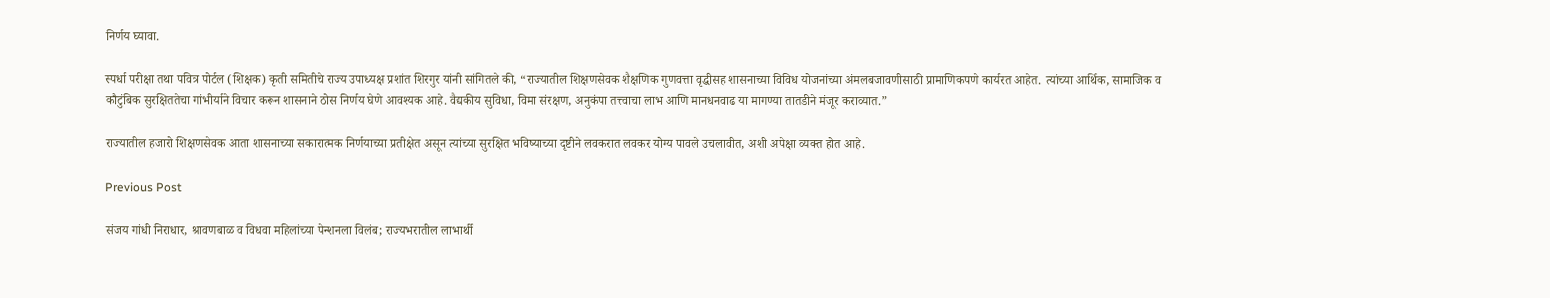निर्णय घ्यावा.

स्पर्धा परीक्षा तथा पवित्र पोर्टल (शिक्षक) कृती समितीचे राज्य उपाध्यक्ष प्रशांत शिरगुर यांनी सांगितले की, “राज्यातील शिक्षणसेवक शैक्षणिक गुणवत्ता वृद्धीसह शासनाच्या विविध योजनांच्या अंमलबजावणीसाठी प्रामाणिकपणे कार्यरत आहेत. त्यांच्या आर्थिक, सामाजिक व कौटुंबिक सुरक्षिततेचा गांभीर्याने विचार करून शासनाने ठोस निर्णय घेणे आवश्यक आहे. वैद्यकीय सुविधा, विमा संरक्षण, अनुकंपा तत्त्वाचा लाभ आणि मानधनवाढ या मागण्या तातडीने मंजूर कराव्यात.”

राज्यातील हजारो शिक्षणसेवक आता शासनाच्या सकारात्मक निर्णयाच्या प्रतीक्षेत असून त्यांच्या सुरक्षित भविष्याच्या दृष्टीने लवकरात लवकर योग्य पावले उचलावीत, अशी अपेक्षा व्यक्त होत आहे.

Previous Post

संजय गांधी निराधार, श्रावणबाळ व विधवा महिलांच्या पेन्शनला विलंब; राज्यभरातील लाभार्थी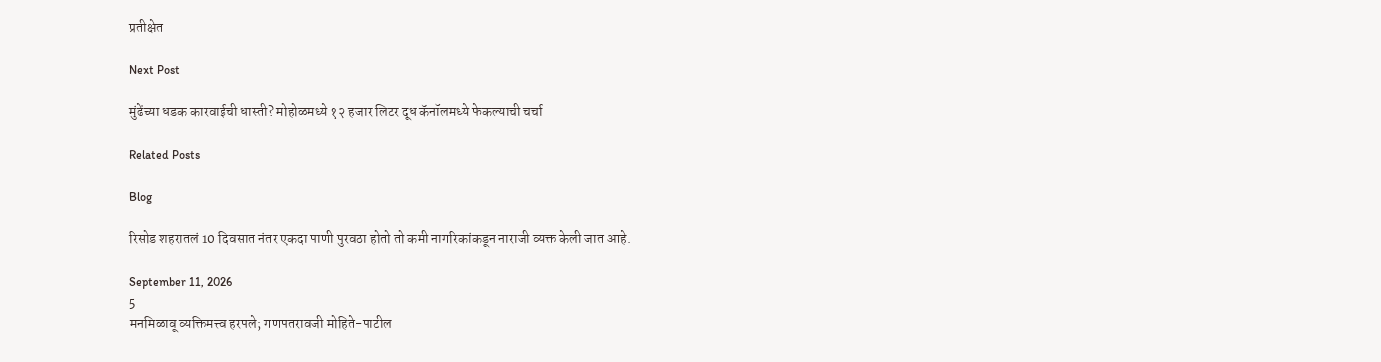प्रतीक्षेत

Next Post

मुंढेंच्या धडक कारवाईची धास्ती? मोहोळमध्ये १२ हजार लिटर दूध कॅनॉलमध्ये फेकल्याची चर्चा

Related Posts

Blog

रिसोड शहरातलं 10 दिवसात नंतर एकदा पाणी पुरवठा होतो तो कमी नागरिकांकडून नाराजी व्यक्त केली जात आहे.

September 11, 2026
5
मनमिळावू व्यक्तिमत्त्व हरपले; गणपतरावजी मोहिते-पाटील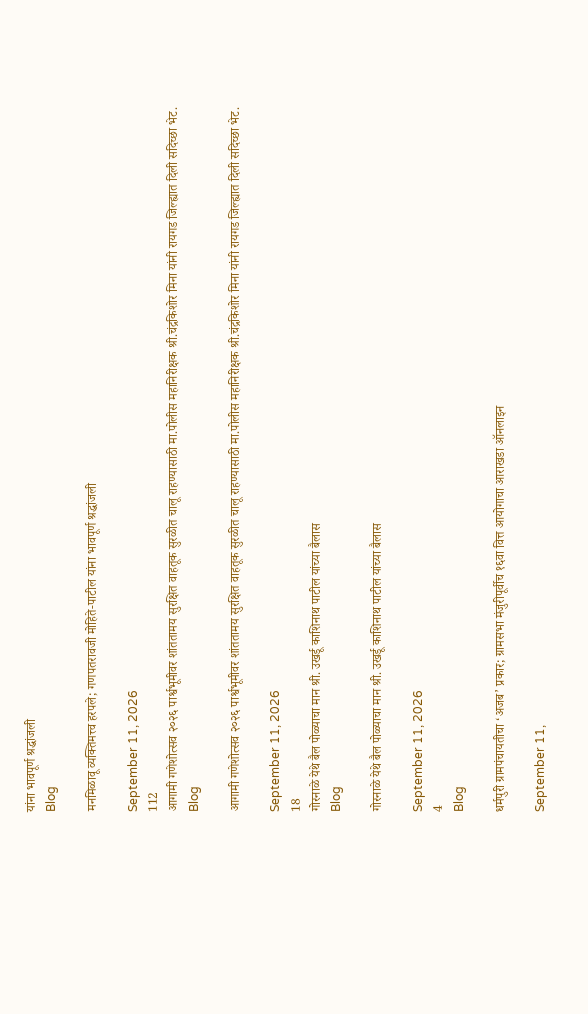यांना भावपूर्ण श्रद्धांजली
Blog

मनमिळावू व्यक्तिमत्त्व हरपले; गणपतरावजी मोहिते-पाटील यांना भावपूर्ण श्रद्धांजली

September 11, 2026
112
आगामी गणेशोत्सव २०२६ पार्श्वभूमीवर शांततामय सुरक्षित वाहतूक सुरळीत चालू राहण्यासाठी मा.पोलीस महानिरीक्षक श्री.चंद्रकिशोर मिना यांनी रायगड जिल्ह्यात दिली सदिच्छा भेट.
Blog

आगामी गणेशोत्सव २०२६ पार्श्वभूमीवर शांततामय सुरक्षित वाहतूक सुरळीत चालू राहण्यासाठी मा.पोलीस महानिरीक्षक श्री.चंद्रकिशोर मिना यांनी रायगड जिल्ह्यात दिली सदिच्छा भेट.

September 11, 2026
18
गोरनाळे येथे बैल पोळ्याचा मान श्री. उखर्डू काशिनाथ पाटील यांच्या बैलास
Blog

गोरनाळे येथे बैल पोळ्याचा मान श्री. उखर्डू काशिनाथ पाटील यांच्या बैलास

September 11, 2026
4
Blog

धर्मपुरी ग्रामपंचायतीचा ‘अजब’ प्रकार; ग्रामसभा मंजुरीपूर्वीच १६वा वित्त आयोगाचा आराखडा ऑनलाइन

September 11,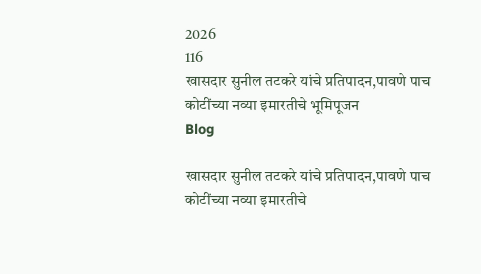2026
116
खासदार सुनील तटकरे यांचे प्रतिपादन,पावणे पाच कोटींच्या नव्या इमारतीचे भूमिपूजन
Blog

खासदार सुनील तटकरे यांचे प्रतिपादन,पावणे पाच कोटींच्या नव्या इमारतीचे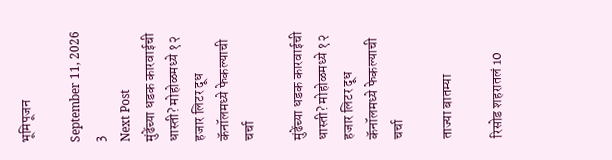भूमिपूजन

September 11, 2026
3
Next Post
मुंढेंच्या धडक कारवाईची धास्ती? मोहोळमध्ये १२ हजार लिटर दूध कॅनॉलमध्ये फेकल्याची चर्चा

मुंढेंच्या धडक कारवाईची धास्ती? मोहोळमध्ये १२ हजार लिटर दूध कॅनॉलमध्ये फेकल्याची चर्चा

ताज्या बातम्या

रिसोड शहरातलं 10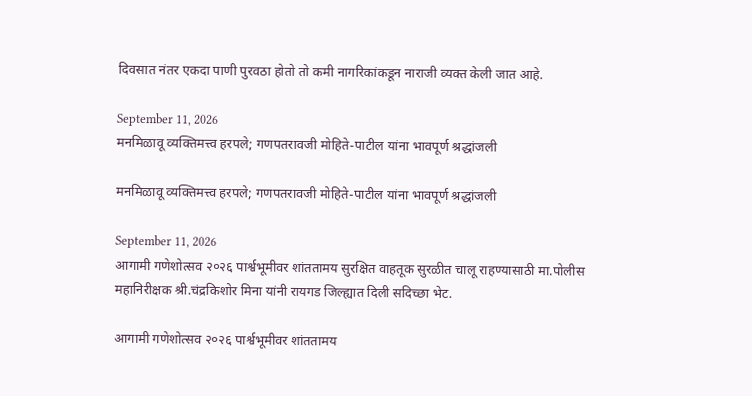दिवसात नंतर एकदा पाणी पुरवठा होतो तो कमी नागरिकांकडून नाराजी व्यक्त केली जात आहे.

September 11, 2026
मनमिळावू व्यक्तिमत्त्व हरपले; गणपतरावजी मोहिते-पाटील यांना भावपूर्ण श्रद्धांजली

मनमिळावू व्यक्तिमत्त्व हरपले; गणपतरावजी मोहिते-पाटील यांना भावपूर्ण श्रद्धांजली

September 11, 2026
आगामी गणेशोत्सव २०२६ पार्श्वभूमीवर शांततामय सुरक्षित वाहतूक सुरळीत चालू राहण्यासाठी मा.पोलीस महानिरीक्षक श्री.चंद्रकिशोर मिना यांनी रायगड जिल्ह्यात दिली सदिच्छा भेट.

आगामी गणेशोत्सव २०२६ पार्श्वभूमीवर शांततामय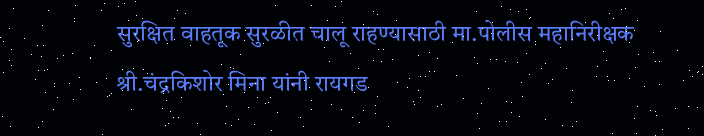सुरक्षित वाहतूक सुरळीत चालू राहण्यासाठी मा.पोलीस महानिरीक्षक श्री.चंद्रकिशोर मिना यांनी रायगड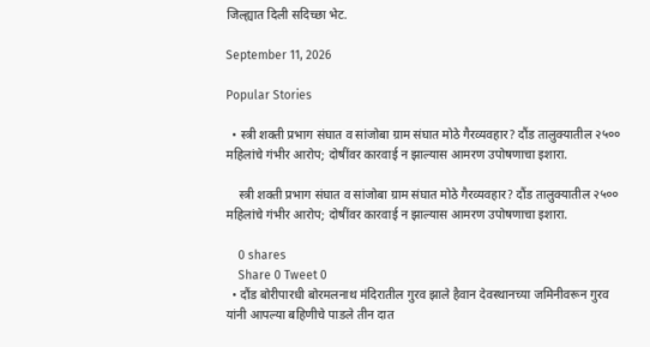जिल्ह्यात दिली सदिच्छा भेट.

September 11, 2026

Popular Stories

  • स्त्री शक्ती प्रभाग संघात व सांजोबा ग्राम संघात मोठे गैरव्यवहार? दौंड तालुक्यातील २५०० महिलांचे गंभीर आरोप; दोषींवर कारवाई न झाल्यास आमरण उपोषणाचा इशारा.

    स्त्री शक्ती प्रभाग संघात व सांजोबा ग्राम संघात मोठे गैरव्यवहार? दौंड तालुक्यातील २५०० महिलांचे गंभीर आरोप; दोषींवर कारवाई न झाल्यास आमरण उपोषणाचा इशारा.

    0 shares
    Share 0 Tweet 0
  • दौंड बोरीपारधी बोरमलनाथ मंदिरातील गुरव झाले हैवान देवस्थानच्या जमिनीवरून गुरव यांनी आपल्या बहिणीचे पाडले तीन दात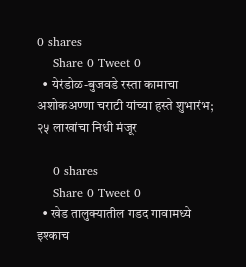0 shares
    Share 0 Tweet 0
  • येरंडोळ-बुजवडे रस्ता कामाचा अशोकअण्णा चराटी यांच्या हस्ते शुभारंभ; २५ लाखांचा निधी मंजूर

    0 shares
    Share 0 Tweet 0
  • खेड तालुक्यातील गडद गावामध्ये इश्काच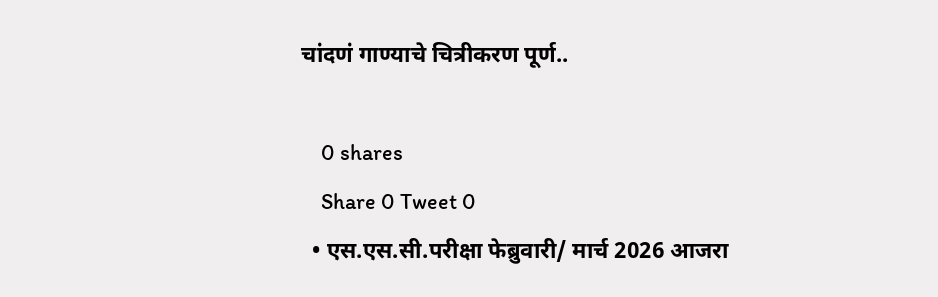चांदणं गाण्याचे चित्रीकरण पूर्ण..

    0 shares
    Share 0 Tweet 0
  • एस.एस.सी.परीक्षा फेब्रुवारी/ मार्च 2026 आजरा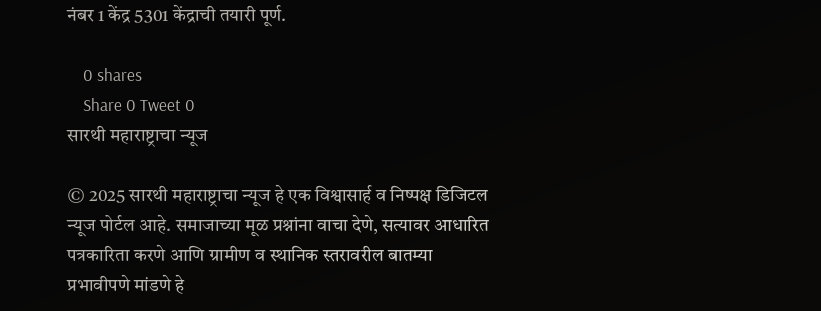नंबर 1 केंद्र 5301 केंद्राची तयारी पूर्ण.

    0 shares
    Share 0 Tweet 0
सारथी महाराष्ट्राचा न्यूज

© 2025 सारथी महाराष्ट्राचा न्यूज हे एक विश्वासार्ह व निष्पक्ष डिजिटल न्यूज पोर्टल आहे. समाजाच्या मूळ प्रश्नांना वाचा देणे, सत्यावर आधारित पत्रकारिता करणे आणि ग्रामीण व स्थानिक स्तरावरील बातम्या प्रभावीपणे मांडणे हे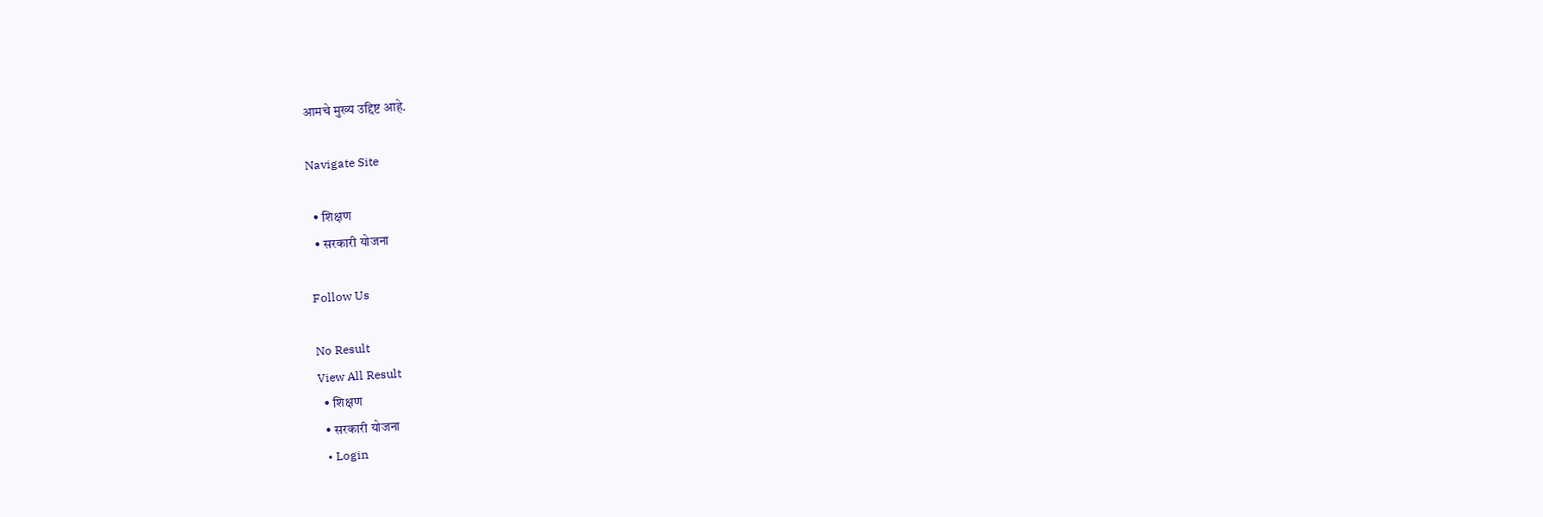आमचे मुख्य उद्दिष्ट आहे.

Navigate Site

  • शिक्षण
  • सरकारी योजना

Follow Us

No Result
View All Result
  • शिक्षण
  • सरकारी योजना
  • Login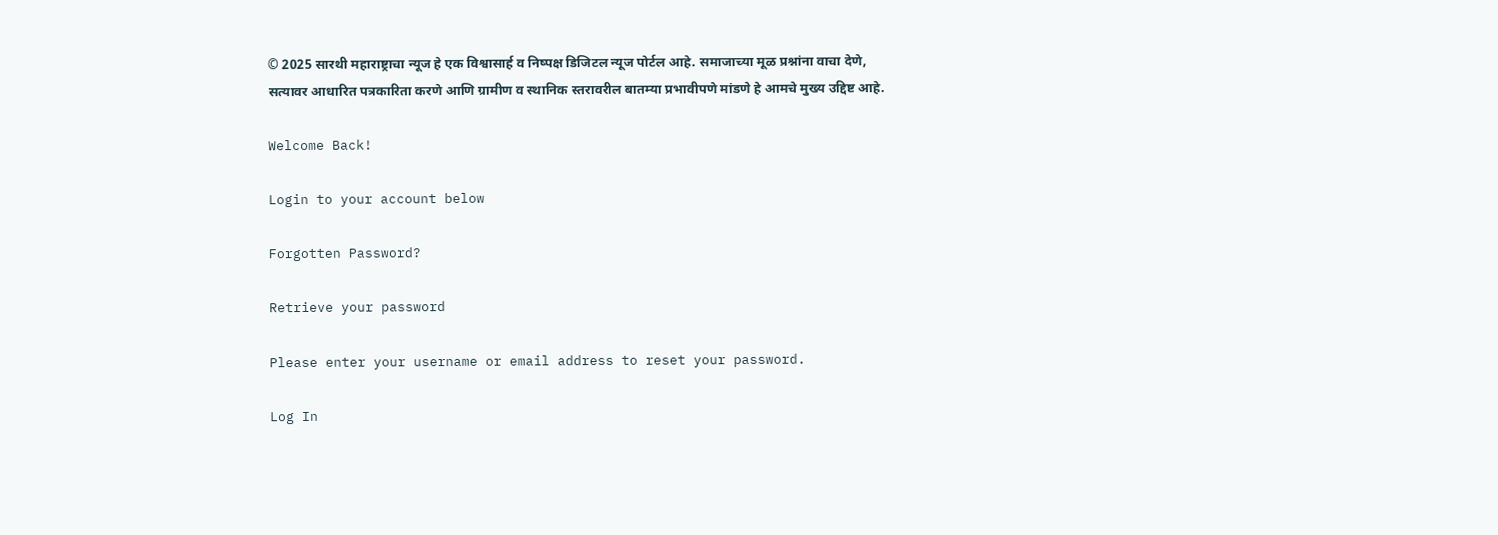© 2025 सारथी महाराष्ट्राचा न्यूज हे एक विश्वासार्ह व निष्पक्ष डिजिटल न्यूज पोर्टल आहे. समाजाच्या मूळ प्रश्नांना वाचा देणे, सत्यावर आधारित पत्रकारिता करणे आणि ग्रामीण व स्थानिक स्तरावरील बातम्या प्रभावीपणे मांडणे हे आमचे मुख्य उद्दिष्ट आहे.

Welcome Back!

Login to your account below

Forgotten Password?

Retrieve your password

Please enter your username or email address to reset your password.

Log In